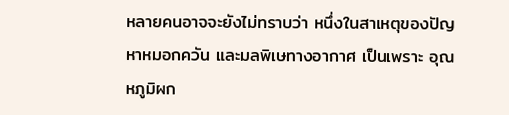หลายคนอาจจะยังไม่ทราบว่า หนึ่งในสาเหตุของปัญหาหมอกควัน และมลพิเษทางอากาศ เป็นเพราะ อุณหภูมิผก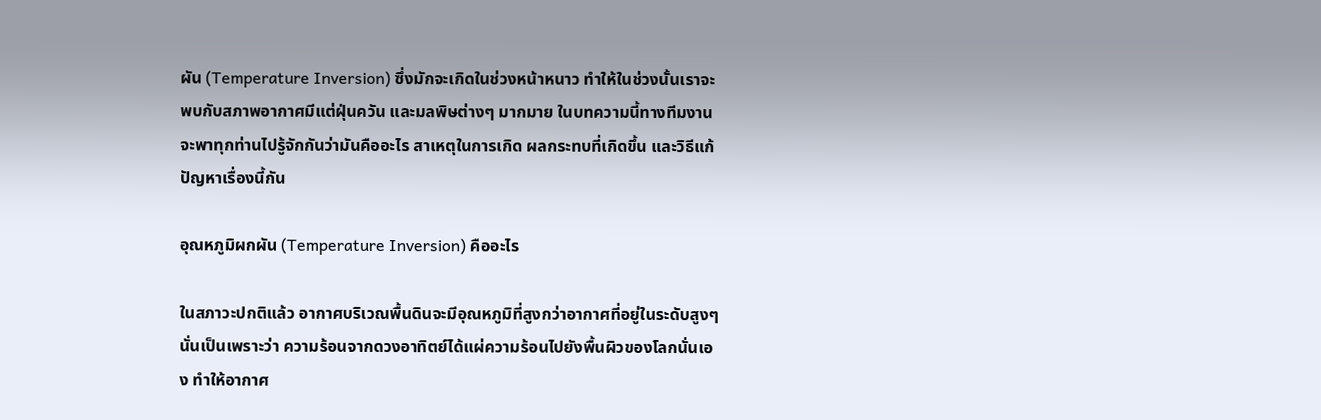ผัน (Temperature Inversion) ซึ่งมักจะเกิดในช่วงหน้าหนาว ทำให้ในช่วงนั้นเราจะพบกับสภาพอากาศมีแต่ฝุ่นควัน และมลพิษต่างๆ มากมาย ในบทความนี้ทางทีมงานจะพาทุกท่านไปรู้จักกันว่ามันคืออะไร สาเหตุในการเกิด ผลกระทบที่เกิดขึ้น และวิธีแก้ปัญหาเรื่องนี้กัน

อุณหภูมิผกผัน (Temperature Inversion) คืออะไร

ในสภาวะปกติแล้ว อากาศบริเวณพื้นดินจะมีอุณหภูมิที่สูงกว่าอากาศที่อยู่ในระดับสูงๆ นั่นเป็นเพราะว่า ความร้อนจากดวงอาทิตย์ได้แผ่ความร้อนไปยังพื้นผิวของโลกนั่นเอง ทำให้อากาศ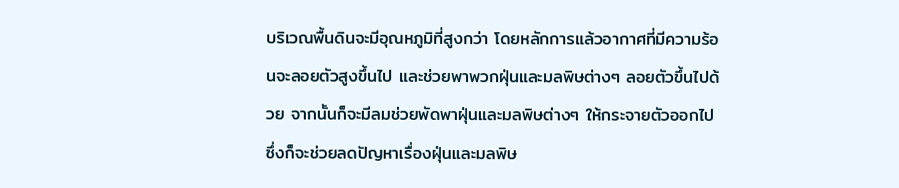บริเวณพื้นดินจะมีอุณหภูมิที่สูงกว่า โดยหลักการแล้วอากาศที่มีความร้อนจะลอยตัวสูงขึ้นไป และช่วยพาพวกฝุ่นและมลพิษต่างๆ ลอยตัวขึ้นไปด้วย จากนั้นก็จะมีลมช่วยพัดพาฝุ่นและมลพิษต่างๆ ให้กระจายตัวออกไป ซึ่งก็จะช่วยลดปัญหาเรื่องฝุ่นและมลพิษ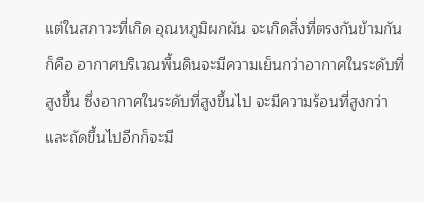แต่ในสภาวะที่เกิด อุณหภูมิผกผัน จะเกิดสิ่งที่ตรงกันข้ามกันก็คือ อากาศบริเวณพื้นดินจะมีความเย็นกว่าอากาศในระดับที่สูงขึ้น ซึ่งอากาศในระดับที่สูงขึ้นไป จะมีความร้อนที่สูงกว่า และถัดขึ้นไปอีกก็จะมี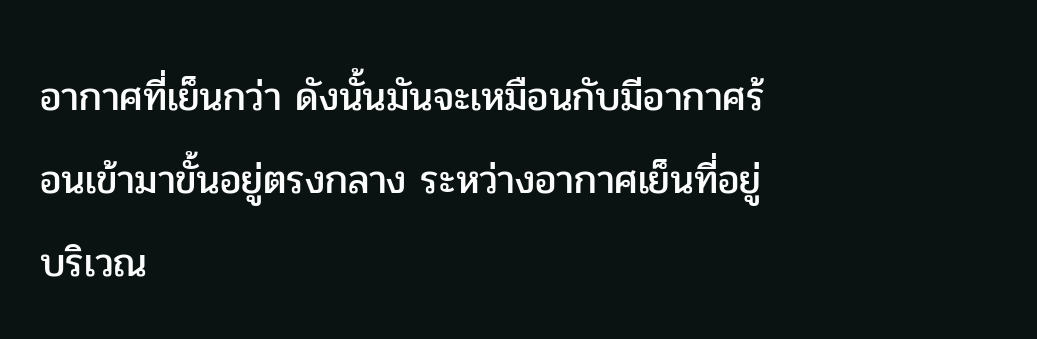อากาศที่เย็นกว่า ดังนั้นมันจะเหมือนกับมีอากาศร้อนเข้ามาขั้นอยู่ตรงกลาง ระหว่างอากาศเย็นที่อยู่บริเวณ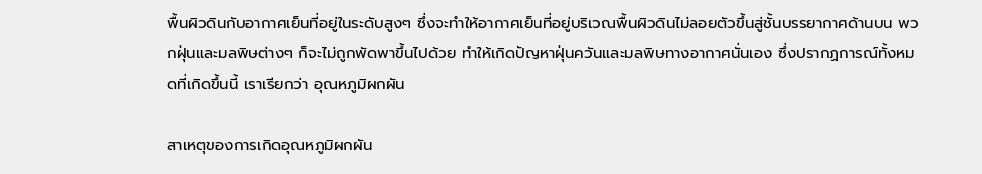พื้นผิวดินกับอากาศเย็นที่อยู่ในระดับสูงๆ ซึ่งจะทำให้อากาศเย็นที่อยู่บริเวณพื้นผิวดินไม่ลอยตัวขึ้นสู่ชั้นบรรยากาศด้านบน พวกฝุ่นและมลพิษต่างๆ ก็จะไม่ถูกพัดพาขึ้นไปด้วย ทำให้เกิดปัญหาฝุ่นควันและมลพิษทางอากาศนั่นเอง ซึ่งปรากฏการณ์ทั้งหมดที่เกิดขึ้นนี้ เราเรียกว่า อุณหภูมิผกผัน

สาเหตุของการเกิดอุณหภูมิผกผัน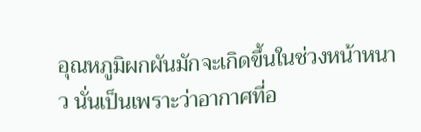อุณหภูมิผกผันมักจะเกิดขึ้นในช่วงหน้าหนาว นั่นเป็นเพราะว่าอากาศที่อ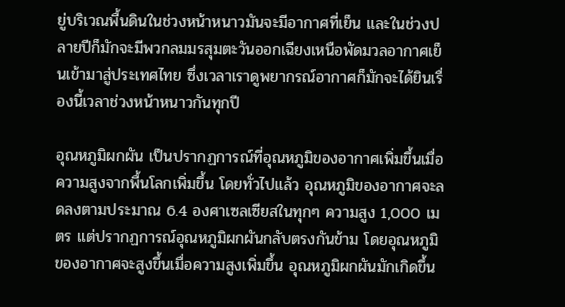ยู่บริเวณพื้นดินในช่วงหน้าหนาวมันจะมีอากาศที่เย็น และในช่วงปลายปีก็มักจะมีพวกลมมรสุมตะวันออกเฉียงเหนือพัดมวลอากาศเย็นเข้ามาสู่ประเทศไทย ซึ่งเวลาเราดูพยากรณ์อากาศก็มักจะได้ยินเรื่องนี้เวลาช่วงหน้าหนาวกันทุกปี

อุณหภูมิผกผัน เป็นปรากฏการณ์ที่อุณหภูมิของอากาศเพิ่มขึ้นเมื่อความสูงจากพื้นโลกเพิ่มขึ้น โดยทั่วไปแล้ว อุณหภูมิของอากาศจะลดลงตามประมาณ 6.4 องศาเซลเซียสในทุกๆ ความสูง 1,000 เมตร แต่ปรากฏการณ์อุณหภูมิผกผันกลับตรงกันข้าม โดยอุณหภูมิของอากาศจะสูงขึ้นเมื่อความสูงเพิ่มขึ้น อุณหภูมิผกผันมักเกิดขึ้น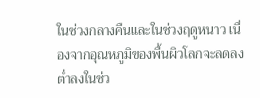ในช่วงกลางคืนและในช่วงฤดูหนาว เนื่องจากอุณหภูมิของพื้นผิวโลกจะลดลงต่ำลงในช่ว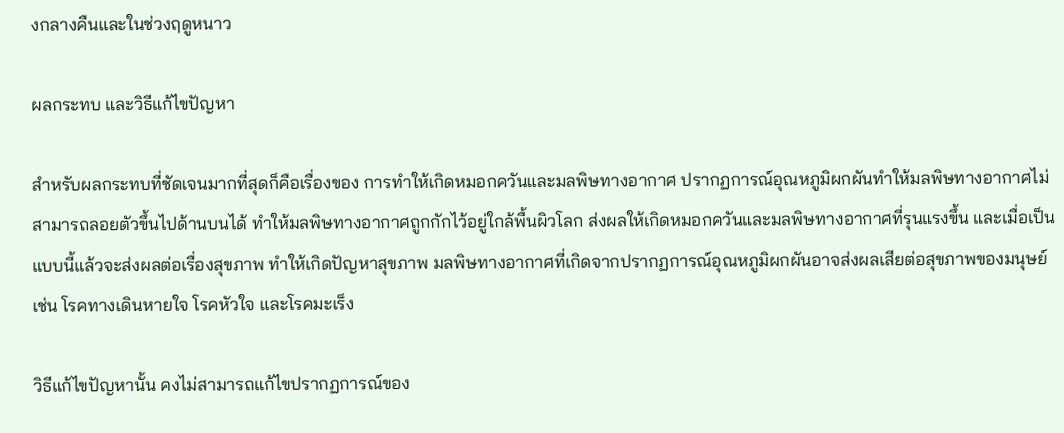งกลางคืนและในช่วงฤดูหนาว

ผลกระทบ และวิธีแก้ไขปัญหา

สำหรับผลกระทบที่ชัดเจนมากที่สุดก็คือเรื่องของ การทำให้เกิดหมอกควันและมลพิษทางอากาศ ปรากฏการณ์อุณหภูมิผกผันทำให้มลพิษทางอากาศไม่สามารถลอยตัวขึ้นไปด้านบนได้ ทำให้มลพิษทางอากาศถูกกักไว้อยู่ใกล้พื้นผิวโลก ส่งผลให้เกิดหมอกควันและมลพิษทางอากาศที่รุนแรงขึ้น และเมื่อเป็นแบบนี้แล้วจะส่งผลต่อเรื่องสุขภาพ ทำให้เกิดปัญหาสุขภาพ มลพิษทางอากาศที่เกิดจากปรากฏการณ์อุณหภูมิผกผันอาจส่งผลเสียต่อสุขภาพของมนุษย์ เช่น โรคทางเดินหายใจ โรคหัวใจ และโรคมะเร็ง

วิธีแก้ไขปัญหานั้น คงไม่สามารถแก้ไขปรากฏการณ์ของ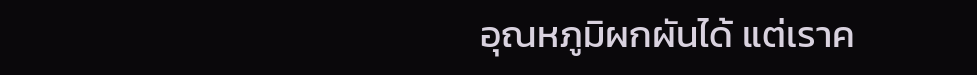อุณหภูมิผกผันได้ แต่เราค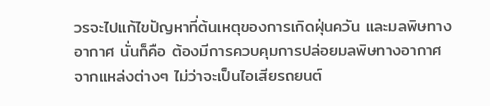วรจะไปแก้ไขปัญหาที่ต้นเหตุของการเกิดฝุ่นควัน และมลพิษทางอากาศ นั่นก็คือ ต้องมีการควบคุมการปล่อยมลพิษทางอากาศจากแหล่งต่างๆ ไม่ว่าจะเป็นไอเสียรถยนต์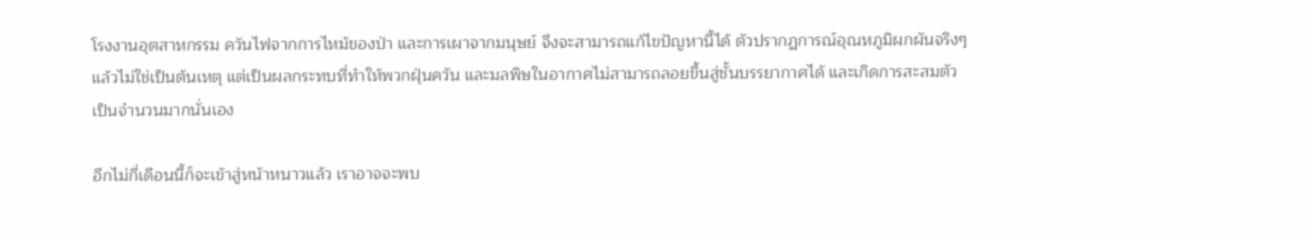โรงงานอุตสาหกรรม ควันไฟจากการไหม้ของป่า และการเผาจากมนุษย์ จึงจะสามารถแก้ไขปัญหานี้ได้ ตัวปรากฏการณ์อุณหภูมิผกผันจริงๆ แล้วไม่ใช่เป็นต้นเหตุ แต่เป็นผลกระทบที่ทำให้พวกฝุ่นควัน และมลพิษในอากาศไม่สามารถลอยขึ้นสู่ชั้นบรรยากาศได้ และเกิดการสะสมตัวเป็นจำนวนมากนั่นเอง

อีกไม่กี่เดือนนี้ก็จะเข้าสู่หน้าหนาวแล้ว เราอาจจะพบ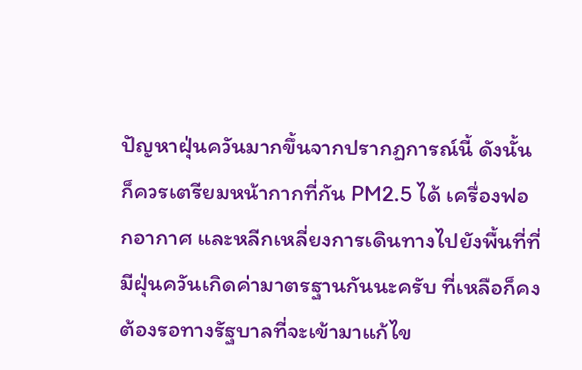ปัญหาฝุ่นควันมากขึ้นจากปรากฏการณ์นี้ ดังนั้นก็ควรเตรียมหน้ากากที่กัน PM2.5 ได้ เครื่องฟอกอากาศ และหลีกเหลี่ยงการเดินทางไปยังพื้นที่ที่มีฝุ่นควันเกิดค่ามาตรฐานกันนะครับ ที่เหลือก็คงต้องรอทางรัฐบาลที่จะเข้ามาแก้ไข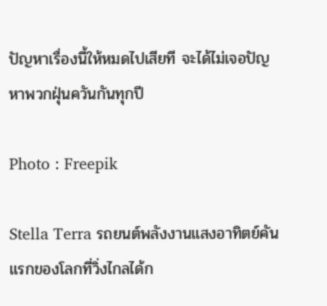ปัญหาเรื่องนี้ให้หมดไปเสียที จะได้ไม่เจอปัญหาพวกฝุ่นควันกันทุกปี

Photo : Freepik

Stella Terra รถยนต์พลังงานแสงอาทิตย์คันแรกของโลกที่วิ่งไกลได้ก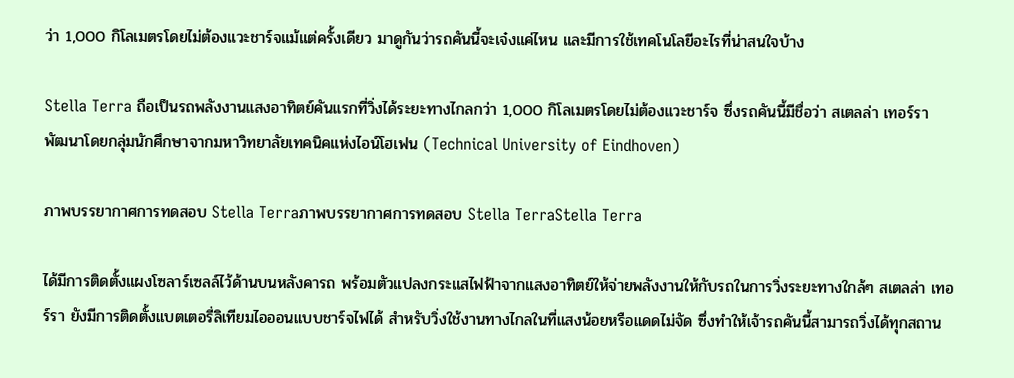ว่า 1,000 กิโลเมตรโดยไม่ต้องแวะชาร์จแม้แต่ครั้งเดียว มาดูกันว่ารถคันนี้จะเจ๋งแค่ไหน และมีการใช้เทคโนโลยีอะไรที่น่าสนใจบ้าง

Stella Terra ถือเป็นรถพลังงานแสงอาทิตย์คันแรกที่วิ่งได้ระยะทางไกลกว่า 1,000 กิโลเมตรโดยไม่ต้องแวะชาร์จ ซึ่งรถคันนี้มีชื่อว่า สเตลล่า เทอร์รา พัฒนาโดยกลุ่มนักศึกษาจากมหาวิทยาลัยเทคนิคแห่งไอน์โฮเฟน (Technical University of Eindhoven)

ภาพบรรยากาศการทดสอบ Stella Terraภาพบรรยากาศการทดสอบ Stella TerraStella Terra

ได้มีการติดตั้งแผงโซลาร์เซลล์ไว้ด้านบนหลังคารถ พร้อมตัวแปลงกระแสไฟฟ้าจากแสงอาทิตย์ให้จ่ายพลังงานให้กับรถในการวิ่งระยะทางใกล้ๆ สเตลล่า เทอร์รา ยังมีการติดตั้งแบตเตอรี่ลิเทียมไอออนแบบชาร์จไฟได้ สำหรับวิ่งใช้งานทางไกลในที่แสงน้อยหรือแดดไม่จัด ซึ่งทำให้เจ้ารถคันนี้สามารถวิ่งได้ทุกสถาน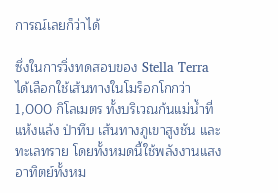การณ์เลยก็ว่าได้

ซึ่งในการวิ่งทดสอบของ Stella Terra ได้เลือกใช้เส้นทางในโมร็อกโกกว่า 1,000 กิโลเมตร ทั้งบริเวณก้นแม่น้ำที่แห้งแล้ง ป่าทึบ เส้นทางภูเขาสูงชัน และทะเลทราย โดยทั้งหมดนี้ใช้พลังงานแสงอาทิตย์ทั้งหม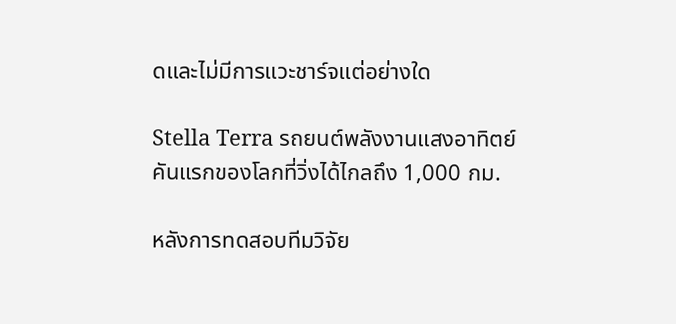ดและไม่มีการแวะชาร์จแต่อย่างใด

Stella Terra รถยนต์พลังงานแสงอาทิตย์ คันแรกของโลกที่วิ่งได้ไกลถึง 1,000 กม.

หลังการทดสอบทีมวิจัย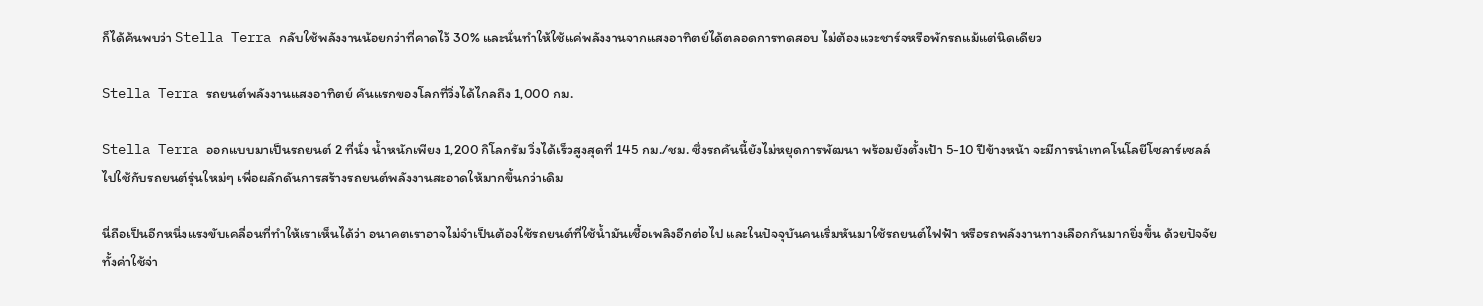ก็ได้ค้นพบว่า Stella Terra กลับใช้พลังงานน้อยกว่าที่คาดไว้ 30% และนั่นทำให้ใช้แค่พลังงานจากแสงอาทิตย์ได้ตลอดการทดสอบ ไม่ต้องแวะชาร์จหรือพักรถแม้แต่นิดเดียว

Stella Terra รถยนต์พลังงานแสงอาทิตย์ คันแรกของโลกที่วิ่งได้ไกลถึง 1,000 กม.

Stella Terra ออกแบบมาเป็นรถยนต์ 2 ที่นั่ง น้ำหนักเพียง 1,200 กิโลกรัม วิ่งได้เร็วสูงสุดที่ 145 กม./ชม. ซึ่งรถคันนี้ยังไม่หยุดการพัฒนา พร้อมยังตั้งเป้า 5-10 ปีข้างหน้า จะมีการนำเทคโนโลยีโซลาร์เซลล์ไปใช้กับรถยนต์รุ่นใหม่ๆ เพื่อผลักดันการสร้างรถยนต์พลังงานสะอาดให้มากขึ้นกว่าเดิม

นี่ถือเป็นอีกหนึ่งแรงขับเคลื่อนที่ทำให้เราเห็นได้ว่า อนาคตเราอาจไม่จำเป็นต้องใช้รถยนต์ที่ใช้น้ำมันเชื้อเพลิงอีกต่อไป และในปัจจุบันคนเริ่มหันมาใช้รถยนต์ไฟฟ้า หรือรถพลังงานทางเลือกกันมากยิ่งขึ้น ด้วยปัจจัยทั้งค่าใช้จ่า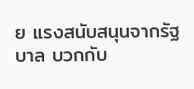ย แรงสนับสนุนจากรัฐบาล บวกกับ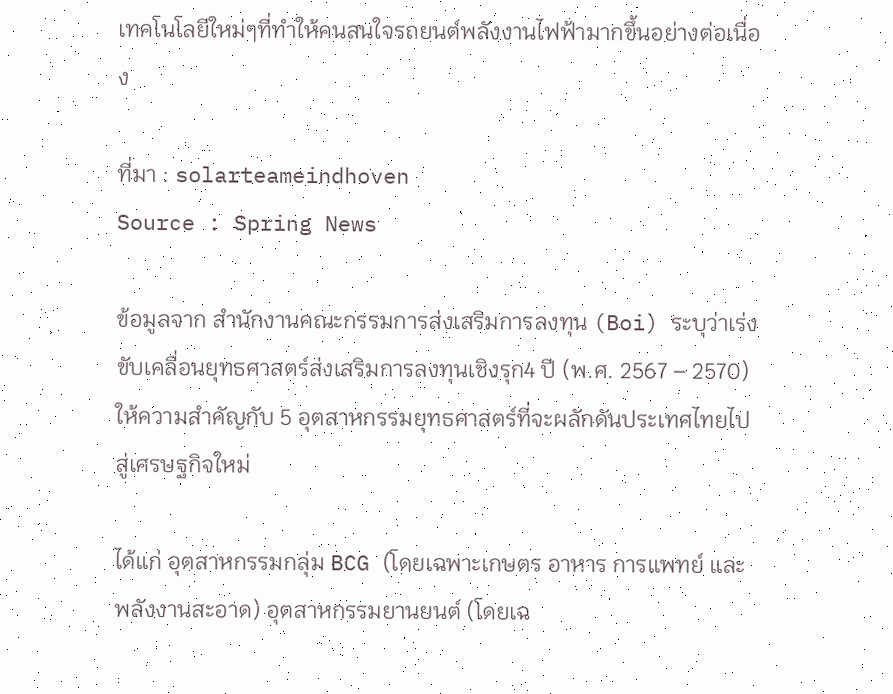เทคโนโลยีใหม่ๆที่ทำให้คนสนใจรถยนต์พลังงานไฟฟ้ามากขึ้นอย่างต่อเนื่อง

ที่มา : solarteameindhoven
Source : Spring News

ข้อมูลจาก สำนักงานคณะกรรมการส่งเสริมการลงทุน (Boi) ระบุว่าเร่งขับเคลื่อนยุทธศาสตร์ส่งเสริมการลงทุนเชิงรุก4 ปี (พ.ศ. 2567 – 2570) ให้ความสำคัญกับ 5 อุตสาหกรรมยุทธศาสตร์ที่จะผลักดันประเทศไทยไปสู่เศรษฐกิจใหม่

ได้แก่ อุตสาหกรรมกลุ่ม BCG (โดยเฉพาะเกษตร อาหาร การแพทย์ และพลังงานสะอาด) อุตสาหกรรมยานยนต์ (โดยเฉ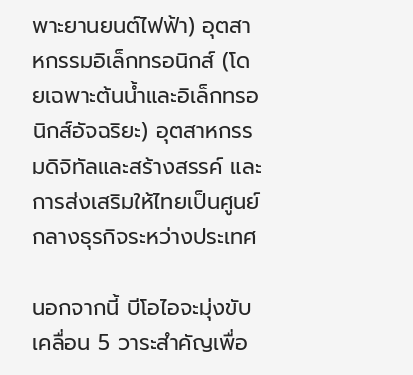พาะยานยนต์ไฟฟ้า) อุตสาหกรรมอิเล็กทรอนิกส์ (โดยเฉพาะต้นน้ำและอิเล็กทรอนิกส์อัจฉริยะ) อุตสาหกรรมดิจิทัลและสร้างสรรค์ และการส่งเสริมให้ไทยเป็นศูนย์กลางธุรกิจระหว่างประเทศ

นอกจากนี้ บีโอไอจะมุ่งขับเคลื่อน 5 วาระสำคัญเพื่อ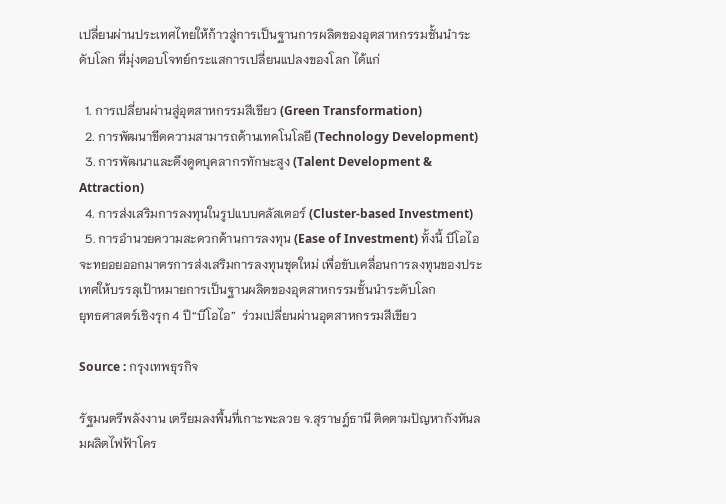เปลี่ยนผ่านประเทศไทยให้ก้าวสู่การเป็นฐานการผลิตของอุตสาหกรรมชั้นนำระดับโลก ที่มุ่งตอบโจทย์กระแสการเปลี่ยนแปลงของโลก ได้แก่

  1. การเปลี่ยนผ่านสู่อุตสาหกรรมสีเขียว (Green Transformation)
  2. การพัฒนาขีดความสามารถด้านเทคโนโลยี (Technology Development)
  3. การพัฒนาและดึงดูดบุคลากรทักษะสูง (Talent Development & Attraction)
  4. การส่งเสริมการลงทุนในรูปแบบคลัสเตอร์ (Cluster-based Investment)
  5. การอำนวยความสะดวกด้านการลงทุน (Ease of Investment) ทั้งนี้ บีโอไอจะทยอยออกมาตรการส่งเสริมการลงทุนชุดใหม่ เพื่อขับเคลื่อนการลงทุนของประเทศให้บรรลุเป้าหมายการเป็นฐานผลิตของอุตสาหกรรมชั้นนำระดับโลก
ยุทธศาสตร์เชิงรุก 4 ปี“บีโอไอ”  ร่วมเปลี่ยนผ่านอุตสาหกรรมสีเขียว

Source : กรุงเทพธุรกิจ

รัฐมนตรีพลังงาน เตรียมลงพื้นที่เกาะพะลวย จ.สุราษฎ์ธานี ติดตามปัญหากังหันลมผลิตไฟฟ้าโคร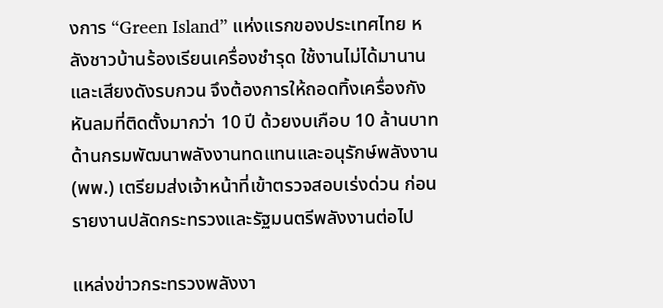งการ “Green Island” แห่งแรกของประเทศไทย หลังชาวบ้านร้องเรียนเครื่องชำรุด ใช้งานไม่ได้มานานและเสียงดังรบกวน จึงต้องการให้ถอดทิ้งเครื่องกังหันลมที่ติดตั้งมากว่า 10 ปี ด้วยงบเกือบ 10 ล้านบาท ด้านกรมพัฒนาพลังงานทดแทนและอนุรักษ์พลังงาน (พพ.) เตรียมส่งเจ้าหน้าที่เข้าตรวจสอบเร่งด่วน ก่อนรายงานปลัดกระทรวงและรัฐมนตรีพลังงานต่อไป

แหล่งข่าวกระทรวงพลังงา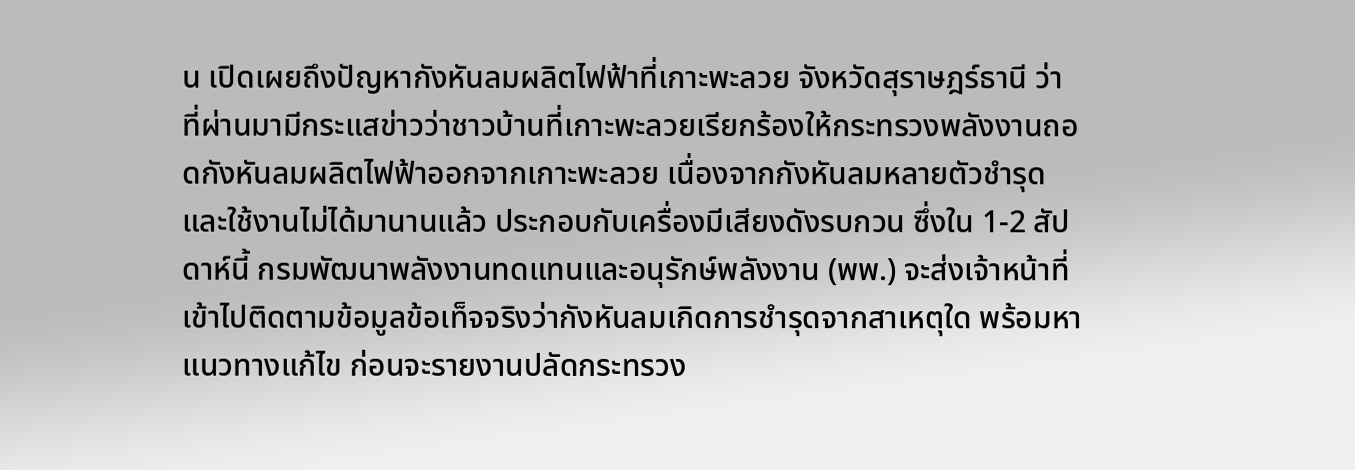น เปิดเผยถึงปัญหากังหันลมผลิตไฟฟ้าที่เกาะพะลวย จังหวัดสุราษฎร์ธานี ว่า ที่ผ่านมามีกระแสข่าวว่าชาวบ้านที่เกาะพะลวยเรียกร้องให้กระทรวงพลังงานถอดกังหันลมผลิตไฟฟ้าออกจากเกาะพะลวย เนื่องจากกังหันลมหลายตัวชำรุดและใช้งานไม่ได้มานานแล้ว ประกอบกับเครื่องมีเสียงดังรบกวน ซึ่งใน 1-2 สัปดาห์นี้ กรมพัฒนาพลังงานทดแทนและอนุรักษ์พลังงาน (พพ.) จะส่งเจ้าหน้าที่เข้าไปติดตามข้อมูลข้อเท็จจริงว่ากังหันลมเกิดการชำรุดจากสาเหตุใด พร้อมหาแนวทางแก้ไข ก่อนจะรายงานปลัดกระทรวง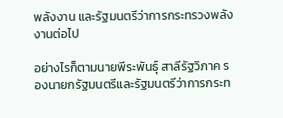พลังงาน และรัฐมนตรีว่าการกระทรวงพลังงานต่อไป

อย่างไรก็ตามนายพีระพันธุ์ สาลีรัฐวิภาค รองนายกรัฐมนตรีและรัฐมนตรีว่าการกระท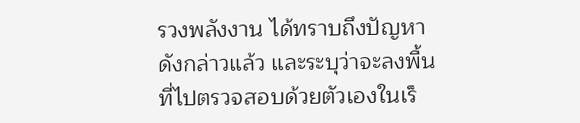รวงพลังงาน ได้ทราบถึงปัญหาดังกล่าวแล้ว และระบุว่าจะลงพื้นที่ไปตรวจสอบด้วยตัวเองในเร็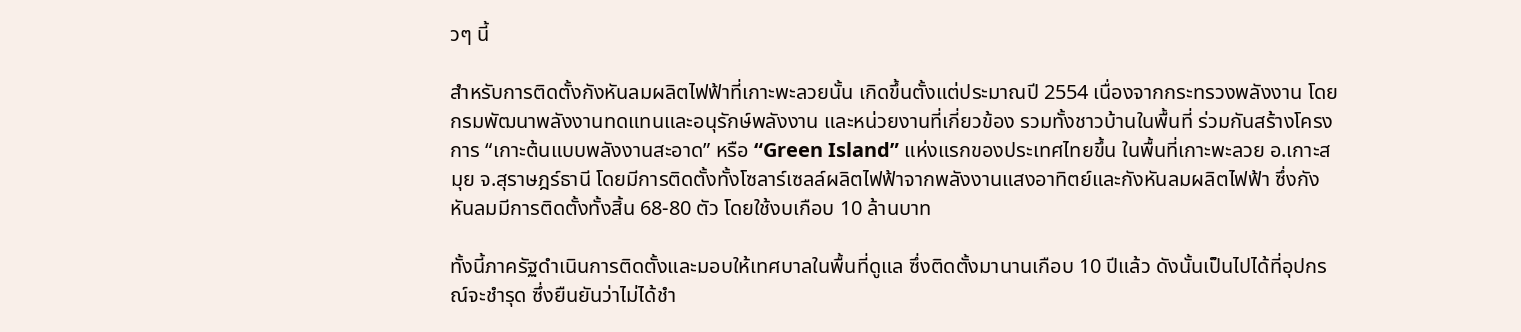วๆ นี้

สำหรับการติดตั้งกังหันลมผลิตไฟฟ้าที่เกาะพะลวยนั้น เกิดขึ้นตั้งแต่ประมาณปี 2554 เนื่องจากกระทรวงพลังงาน โดยกรมพัฒนาพลังงานทดแทนและอนุรักษ์พลังงาน และหน่วยงานที่เกี่ยวข้อง รวมทั้งชาวบ้านในพื้นที่ ร่วมกันสร้างโครงการ “เกาะต้นแบบพลังงานสะอาด” หรือ “Green Island” แห่งแรกของประเทศไทยขึ้น ในพื้นที่เกาะพะลวย อ.เกาะสมุย จ.สุราษฎร์ธานี โดยมีการติดตั้งทั้งโซลาร์เซลล์ผลิตไฟฟ้าจากพลังงานแสงอาทิตย์และกังหันลมผลิตไฟฟ้า ซึ่งกังหันลมมีการติดตั้งทั้งสิ้น 68-80 ตัว โดยใช้งบเกือบ 10 ล้านบาท

ทั้งนี้ภาครัฐดำเนินการติดตั้งและมอบให้เทศบาลในพื้นที่ดูแล ซึ่งติดตั้งมานานเกือบ 10 ปีแล้ว ดังนั้นเป็นไปได้ที่อุปกรณ์จะชำรุด ซึ่งยืนยันว่าไม่ได้ชำ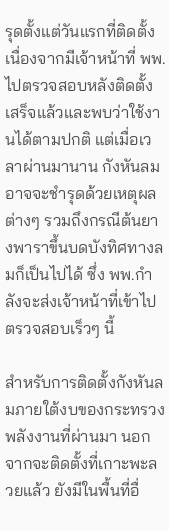รุดตั้งแต่วันแรกที่ติดตั้ง เนื่องจากมีเจ้าหน้าที่ พพ. ไปตรวจสอบหลังติดตั้งเสร็จแล้วและพบว่าใช้งานได้ตามปกติ แต่เมื่อเวลาผ่านมานาน กังหันลมอาจจะชำรุดด้วยเหตุผลต่างๆ รวมถึงกรณีต้นยางพาราขึ้นบดบังทิศทางลมก็เป็นไปได้ ซึ่ง พพ.กำลังจะส่งเจ้าหน้าที่เข้าไปตรวจสอบเร็วๆ นี้

สำหรับการติดตั้งกังหันลมภายใต้งบของกระทรวงพลังงานที่ผ่านมา นอกจากจะติดตั้งที่เกาะพะลวยแล้ว ยังมีในพื้นที่อื่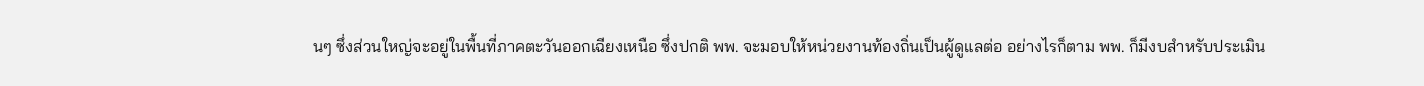นๆ ซึ่งส่วนใหญ่จะอยู่ในพื้นที่ภาคตะวันออกเฉียงเหนือ ซึ่งปกติ พพ. จะมอบให้หน่วยงานท้องถิ่นเป็นผู้ดูแลต่อ อย่างไรก็ตาม พพ. ก็มีงบสำหรับประเมิน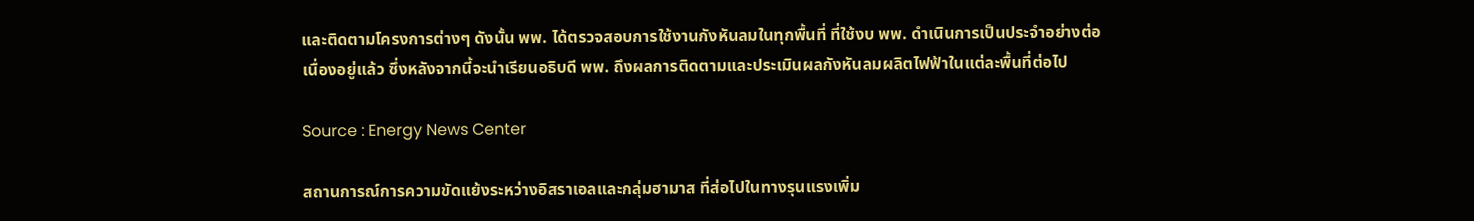และติดตามโครงการต่างๆ ดังนั้น พพ. ได้ตรวจสอบการใช้งานกังหันลมในทุกพื้นที่ ที่ใช้งบ พพ. ดำเนินการเป็นประจำอย่างต่อเนื่องอยู่แล้ว ซึ่งหลังจากนี้จะนำเรียนอธิบดี พพ. ถึงผลการติดตามและประเมินผลกังหันลมผลิตไฟฟ้าในแต่ละพื้นที่ต่อไป

Source : Energy News Center

สถานการณ์การความขัดแย้งระหว่างอิสราเอลและกลุ่มฮามาส ที่ส่อไปในทางรุนแรงเพิ่ม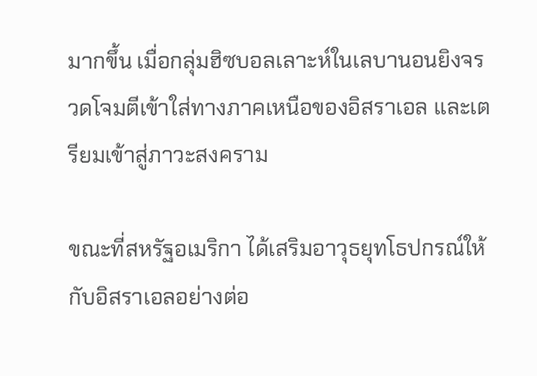มากขึ้น เมื่อกลุ่มฮิซบอลเลาะห์ในเลบานอนยิงจรวดโจมตีเข้าใส่ทางภาคเหนือของอิสราเอล และเตรียมเข้าสู่ภาวะสงคราม

ขณะที่สหรัฐอเมริกา ได้เสริมอาวุธยุทโธปกรณ์ให้กับอิสราเอลอย่างต่อ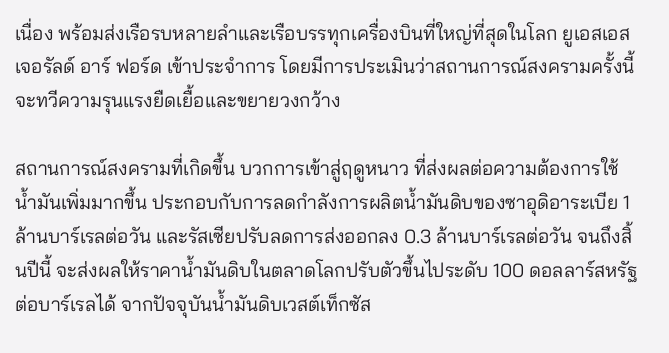เนื่อง พร้อมส่งเรือรบหลายลำและเรือบรรทุกเครื่องบินที่ใหญ่ที่สุดในโลก ยูเอสเอส เจอรัลด์ อาร์ ฟอร์ด เข้าประจำการ โดยมีการประเมินว่าสถานการณ์สงครามครั้งนี้ จะทวีความรุนแรงยืดเยื้อและขยายวงกว้าง

สถานการณ์สงครามที่เกิดขึ้น บวกการเข้าสู่ฤดูหนาว ที่ส่งผลต่อความต้องการใช้นํ้ามันเพิ่มมากขึ้น ประกอบกับการลดกำลังการผลิตนํ้ามันดิบของซาอุดิอาระเบีย 1 ล้านบาร์เรลต่อวัน และรัสเซียปรับลดการส่งออกลง 0.3 ล้านบาร์เรลต่อวัน จนถึงสิ้นปีนี้ จะส่งผลให้ราคานํ้ามันดิบในตลาดโลกปรับตัวขึ้นไประดับ 100 ดอลลาร์สหรัฐต่อบาร์เรลได้ จากปัจจุบันนํ้ามันดิบเวสต์เท็กซัส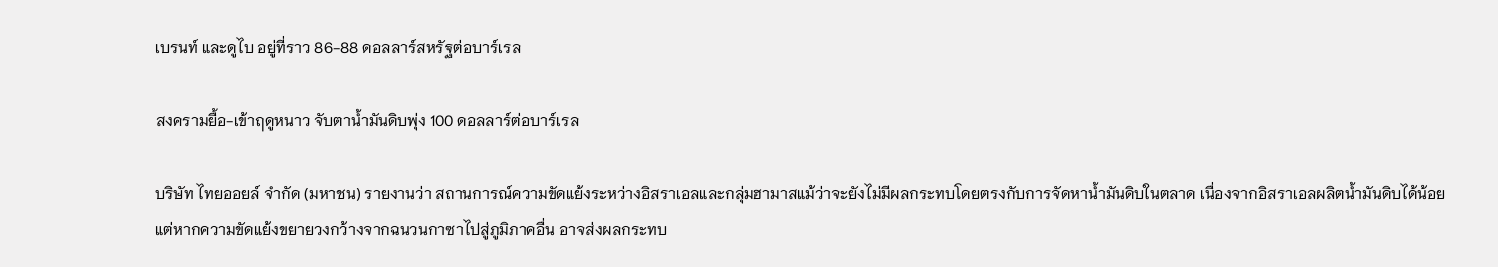เบรนท์ และดูไบ อยู่ที่ราว 86-88 ดอลลาร์สหรัฐต่อบาร์เรล

สงครามยื้อ-เข้าฤดูหนาว จับตาน้ำมันดิบพุ่ง 100 ดอลลาร์ต่อบาร์เรล

บริษัท ไทยออยล์ จำกัด (มหาชน) รายงานว่า สถานการณ์ความขัดแย้งระหว่างอิสราเอลและกลุ่มฮามาสแม้ว่าจะยังไม่มีผลกระทบโดยตรงกับการจัดหานํ้ามันดิบในตลาด เนื่องจากอิสราเอลผลิตนํ้ามันดิบได้น้อย แต่หากความขัดแย้งขยายวงกว้างจากฉนวนกาซาไปสู่ภูมิภาคอื่น อาจส่งผลกระทบ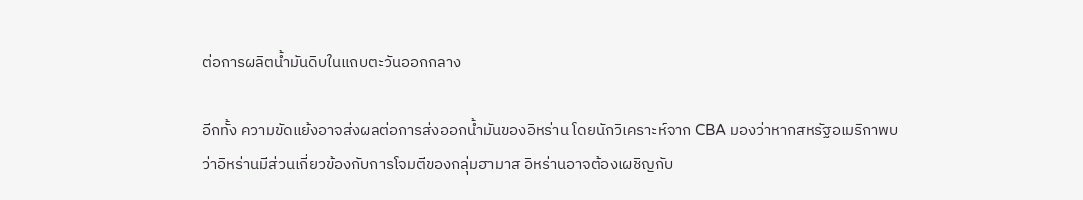ต่อการผลิตนํ้ามันดิบในแถบตะวันออกกลาง

อีกทั้ง ความขัดแย้งอาจส่งผลต่อการส่งออกนํ้ามันของอิหร่าน โดยนักวิเคราะห์จาก CBA มองว่าหากสหรัฐอเมริกาพบว่าอิหร่านมีส่วนเกี่ยวข้องกับการโจมตีของกลุ่มฮามาส อิหร่านอาจต้องเผชิญกับ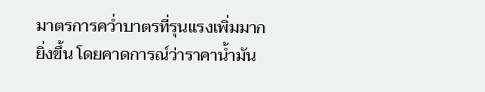มาตรการควํ่าบาตรที่รุนแรงเพิ่มมากยิ่งขึ้น โดยคาดการณ์ว่าราคานํ้ามัน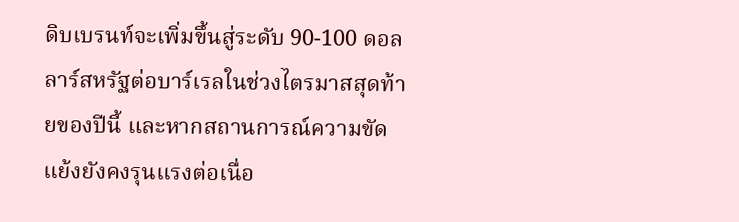ดิบเบรนท์จะเพิ่มขึ้นสู่ระดับ 90-100 ดอลลาร์สหรัฐต่อบาร์เรลในช่วงไตรมาสสุดท้ายของปีนี้ และหากสถานการณ์ความขัดแย้งยังคงรุนแรงต่อเนื่อ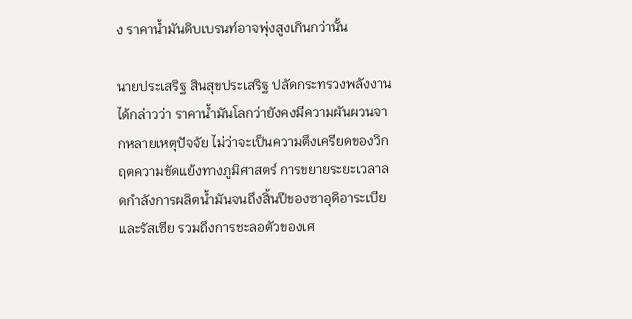ง ราคานํ้ามันดิบเบรนท์อาจพุ่งสูงเกินกว่านั้น

นายประเสริฐ สินสุขประเสริฐ ปลัดกระทรวงพลังงาน ได้กล่าวว่า ราคานํ้ามันโลกว่ายังคงมีความผันผวนจากหลายเหตุปัจจัย ไม่ว่าจะเป็นความตึงเครียดของวิกฤตความขัดแย้งทางภูมิศาสตร์ การขยายระยะเวลาลดกำลังการผลิตนํ้ามันจนถึงสิ้นปีของซาอุดิอาระเบียและรัสเซีย รวมถึงการชะลอตัวของเศ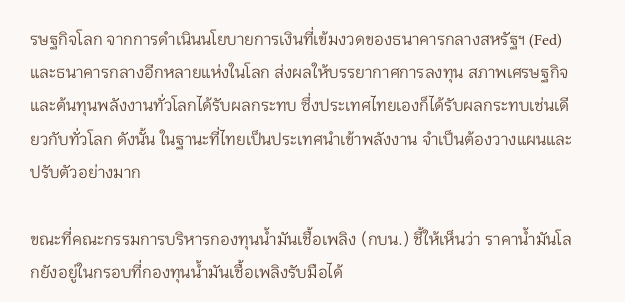รษฐกิจโลก จากการดำเนินนโยบายการเงินที่เข้มงวดของธนาคารกลางสหรัฐฯ (Fed) และธนาคารกลางอีกหลายแห่งในโลก ส่งผลให้บรรยากาศการลงทุน สภาพเศรษฐกิจ และต้นทุนพลังงานทั่วโลกได้รับผลกระทบ ซึ่งประเทศไทยเองก็ได้รับผลกระทบเช่นเดียวกับทั่วโลก ดังนั้น ในฐานะที่ไทยเป็นประเทศนำเข้าพลังงาน จำเป็นต้องวางแผนและปรับตัวอย่างมาก

ขณะที่คณะกรรมการบริหารกองทุนนํ้ามันเชื้อเพลิง (กบน.) ชี้ให้เห็นว่า ราคานํ้ามันโลกยังอยู่ในกรอบที่กองทุนนํ้ามันเชื้อเพลิงรับมือได้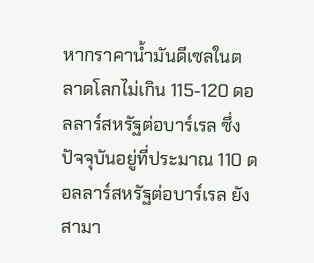หากราคานํ้ามันดีเซลในตลาดโลกไม่เกิน 115-120 ดอลลาร์สหรัฐต่อบาร์เรล ซึ่งปัจจุบันอยู่ที่ประมาณ 110 ดอลลาร์สหรัฐต่อบาร์เรล ยังสามา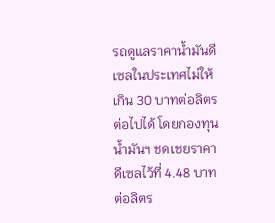รถดูแลราคานํ้ามันดีเซลในประเทศไม่ให้เกิน 30 บาทต่อลิตรต่อไปได้ โดยกองทุนนํ้ามันฯ ชดเชยราคาดีเซลไว้ที่ 4.48 บาทต่อลิตร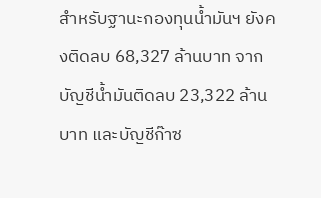สำหรับฐานะกองทุนนํ้ามันฯ ยังคงติดลบ 68,327 ล้านบาท จากบัญชีนํ้ามันติดลบ 23,322 ล้านบาท และบัญชีก๊าซ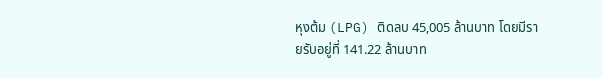หุงต้ม (LPG) ติดลบ 45,005 ล้านบาท โดยมีรายรับอยู่ที่ 141.22 ล้านบาท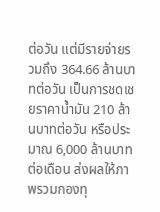ต่อวัน แต่มีรายจ่ายรวมถึง 364.66 ล้านบาทต่อวัน เป็นการชดเชยราคานํ้ามัน 210 ล้านบาทต่อวัน หรือประมาณ 6,000 ล้านบาทต่อเดือน ส่งผลให้ภาพรวมกองทุ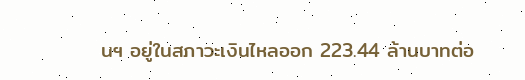นฯ อยู่ในสภาวะเงินไหลออก 223.44 ล้านบาทต่อ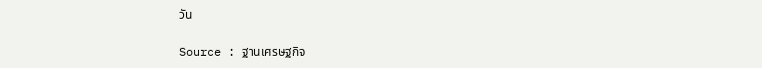วัน

Source : ฐานเศรษฐกิจ